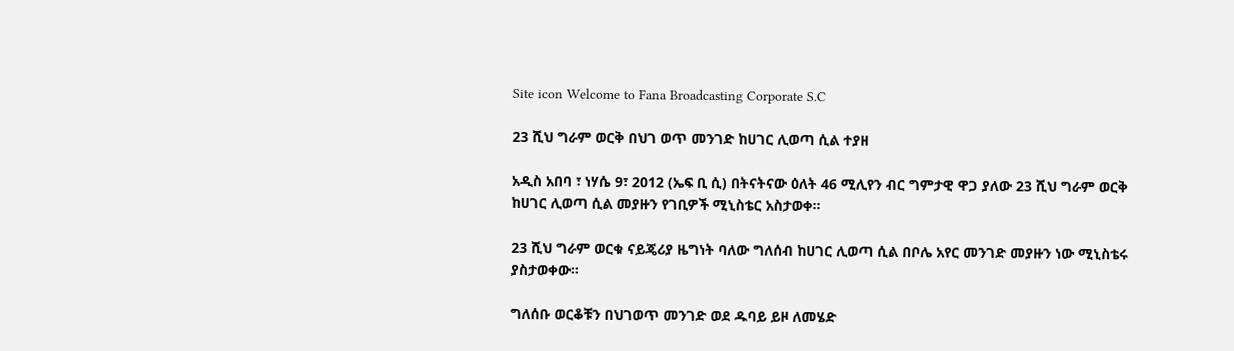Site icon Welcome to Fana Broadcasting Corporate S.C

23 ሺህ ግራም ወርቅ በህገ ወጥ መንገድ ከሀገር ሊወጣ ሲል ተያዘ

አዲስ አበባ ፣ ነሃሴ 9፣ 2012 (ኤፍ ቢ ሲ) በትናትናው ዕለት 46 ሚሊየን ብር ግምታዊ ዋጋ ያለው 23 ሺህ ግራም ወርቅ ከሀገር ሊወጣ ሲል መያዙን የገቢዎች ሚኒስቴር አስታወቀ።

23 ሺህ ግራም ወርቁ ናይጄሪያ ዜግነት ባለው ግለሰብ ከሀገር ሊወጣ ሲል በቦሌ አየር መንገድ መያዙን ነው ሚኒስቴሩ ያስታወቀው።

ግለሰቡ ወርቆቹን በህገወጥ መንገድ ወደ ዱባይ ይዞ ለመሄድ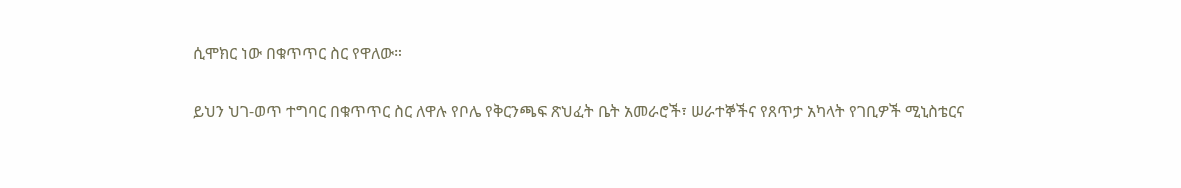ሲሞክር ነው በቁጥጥር ስር የዋለው።

ይህን ህገ-ወጥ ተግባር በቁጥጥር ስር ለዋሉ የቦሌ የቅርንጫፍ ጽህፈት ቤት አመራሮች፣ ሠራተኞችና የጸጥታ አካላት የገቢዎች ሚኒስቴርና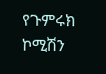የጉምሩክ ኮሚሽን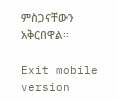ምስጋናቸውን አቅርበዋል።

Exit mobile version